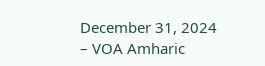December 31, 2024 – VOA Amharic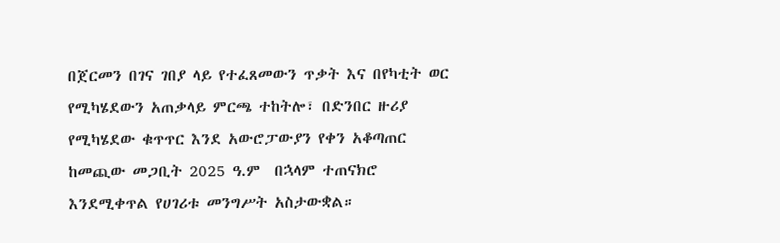በጀርመን በገና ገበያ ላይ የተፈጸመውን ጥቃት እና በየካቲት ወር የሚካሄደውን አጠቃላይ ምርጫ ተከትሎ፣ በድንበር ዙሪያ የሚካሄደው ቁጥጥር እንደ አውሮፓውያን የቀን አቆጣጠር ከመጪው መጋቢት 2025 ዓ.ም  በኋላም ተጠናክሮ እንደሚቀጥል የሀገሪቱ መንግሥት አስታውቋል።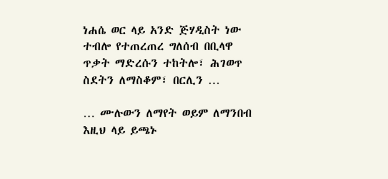ነሐሴ ወር ላይ አንድ ጅሃዲስት ነው ተብሎ የተጠረጠረ ግለሰብ በቢላዋ ጥቃት ማድረሱን ተከትሎ፣ ሕገወጥ ስደትን ለማስቆም፣ በርሊን …

… ሙሉውን ለማየት ወይም ለማንበብ እዚህ ላይ ይጫኑ